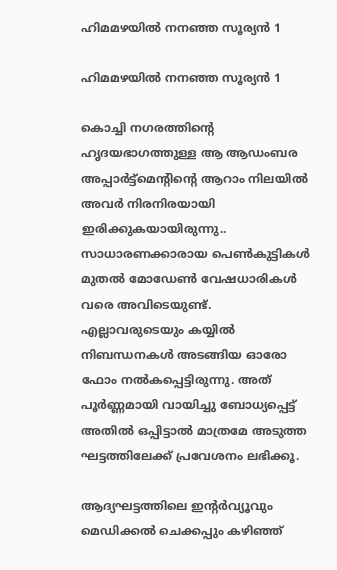ഹിമമഴയിൽ നനഞ്ഞ സൂര്യൻ 1

ഹിമമഴയിൽ നനഞ്ഞ സൂര്യൻ 1

കൊച്ചി നഗരത്തിന്റെ ഹൃദയഭാഗത്തുള്ള ആ ആഡംബര അപ്പാർട്ട്മെന്റിന്റെ ആറാം നിലയിൽ അവർ നിരനിരയായി ഇരിക്കുകയായിരുന്നു.. സാധാരണക്കാരായ പെൺകുട്ടികൾ മുതൽ മോഡേൺ വേഷധാരികൾ വരെ അവിടെയുണ്ട്. എല്ലാവരുടെയും കയ്യിൽ നിബന്ധനകൾ അടങ്ങിയ ഓരോ ഫോം നൽകപ്പെട്ടിരുന്നു. അത് പൂർണ്ണമായി വായിച്ചു ബോധ്യപ്പെട്ട് അതിൽ ഒപ്പിട്ടാൽ മാത്രമേ അടുത്ത ഘട്ടത്തിലേക്ക് പ്രവേശനം ലഭിക്കൂ.

ആദ്യഘട്ടത്തിലെ ഇന്റർവ്യൂവും മെഡിക്കൽ ചെക്കപ്പും കഴിഞ്ഞ്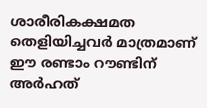ശാരീരികക്ഷമത തെളിയിച്ചവർ മാത്രമാണ് ഈ രണ്ടാം റൗണ്ടിന് അർഹത്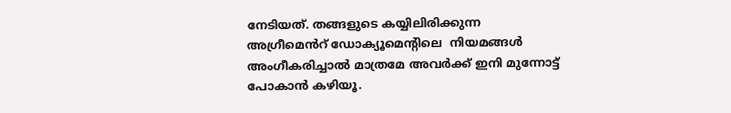നേടിയത്. തങ്ങളുടെ കയ്യിലിരിക്കുന്ന അഗ്രീമെൻറ് ഡോക്യൂമെന്റിലെ  നിയമങ്ങൾ അംഗീകരിച്ചാൽ മാത്രമേ അവർക്ക് ഇനി മുന്നോട്ട് പോകാൻ കഴിയൂ.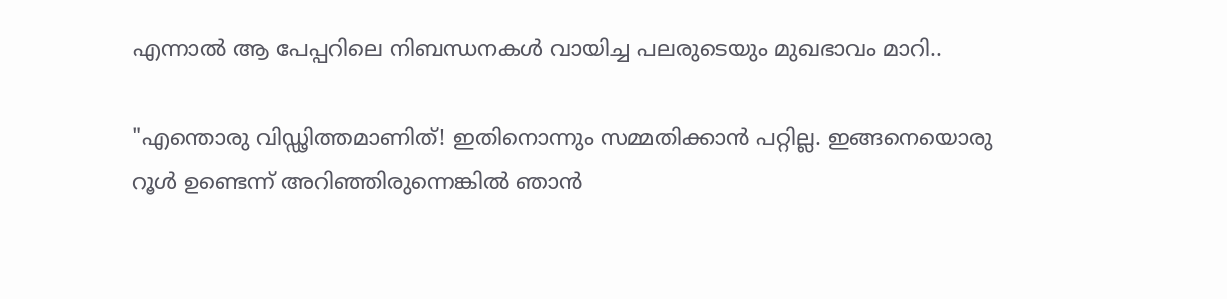എന്നാൽ ആ പേപ്പറിലെ നിബന്ധനകൾ വായിച്ച പലരുടെയും മുഖഭാവം മാറി..

"എന്തൊരു വിഡ്ഢിത്തമാണിത്! ഇതിനൊന്നും സമ്മതിക്കാൻ പറ്റില്ല. ഇങ്ങനെയൊരു റൂൾ ഉണ്ടെന്ന് അറിഞ്ഞിരുന്നെങ്കിൽ ഞാൻ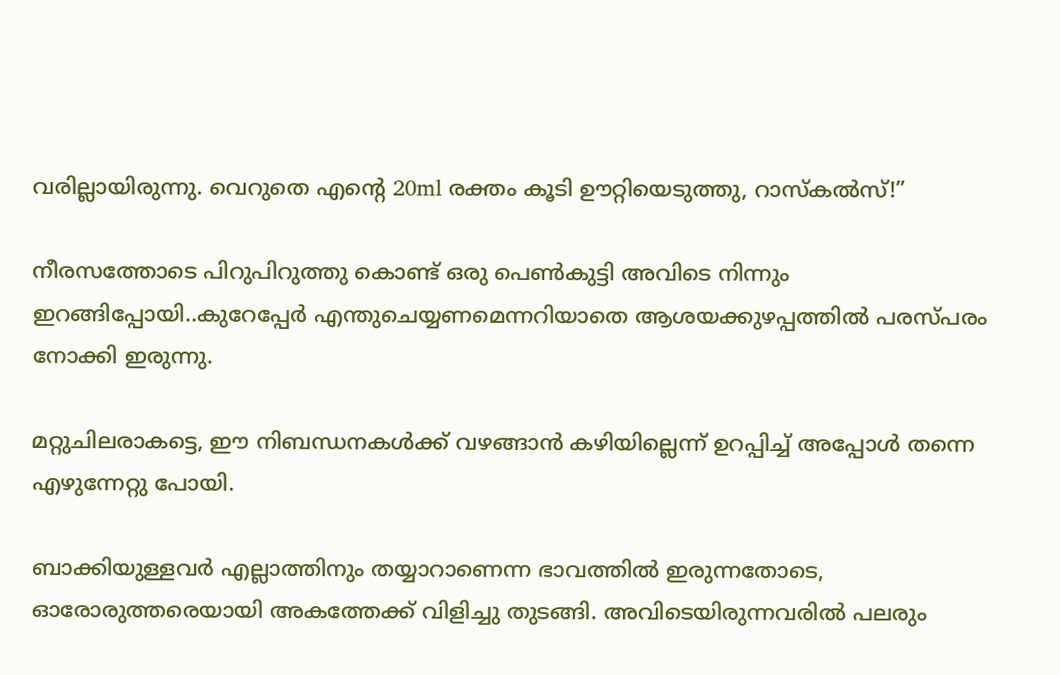വരില്ലായിരുന്നു. വെറുതെ എന്റെ 20ml രക്തം കൂടി ഊറ്റിയെടുത്തു, റാസ്കൽസ്!”

നീരസത്തോടെ പിറുപിറുത്തു കൊണ്ട് ഒരു പെൺകുട്ടി അവിടെ നിന്നും ഇറങ്ങിപ്പോയി..കുറേപ്പേർ എന്തുചെയ്യണമെന്നറിയാതെ ആശയക്കുഴപ്പത്തിൽ പരസ്പരം നോക്കി ഇരുന്നു.

മറ്റുചിലരാകട്ടെ, ഈ നിബന്ധനകൾക്ക് വഴങ്ങാൻ കഴിയില്ലെന്ന് ഉറപ്പിച്ച് അപ്പോൾ തന്നെ എഴുന്നേറ്റു പോയി.

ബാക്കിയുള്ളവർ എല്ലാത്തിനും തയ്യാറാണെന്ന ഭാവത്തിൽ ഇരുന്നതോടെ, ഓരോരുത്തരെയായി അകത്തേക്ക് വിളിച്ചു തുടങ്ങി. അവിടെയിരുന്നവരിൽ പലരും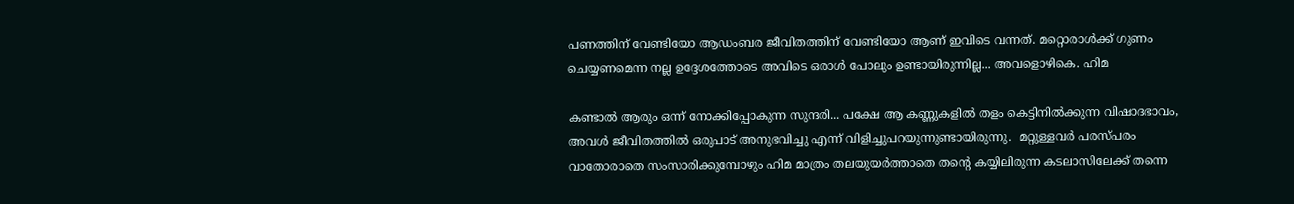പണത്തിന് വേണ്ടിയോ ആഡംബര ജീവിതത്തിന് വേണ്ടിയോ ആണ് ഇവിടെ വന്നത്. മറ്റൊരാൾക്ക് ഗുണം ചെയ്യണമെന്ന നല്ല ഉദ്ദേശത്തോടെ അവിടെ ഒരാൾ പോലും ഉണ്ടായിരുന്നില്ല... അവളൊഴികെ. ഹിമ

കണ്ടാൽ ആരും ഒന്ന് നോക്കിപ്പോകുന്ന സുന്ദരി... പക്ഷേ ആ കണ്ണുകളിൽ തളം കെട്ടിനിൽക്കുന്ന വിഷാദഭാവം, അവൾ ജീവിതത്തിൽ ഒരുപാട് അനുഭവിച്ചു എന്ന് വിളിച്ചുപറയുന്നുണ്ടായിരുന്നു.  മറ്റുള്ളവർ പരസ്പരം വാതോരാതെ സംസാരിക്കുമ്പോഴും ഹിമ മാത്രം തലയുയർത്താതെ തന്റെ കയ്യിലിരുന്ന കടലാസിലേക്ക് തന്നെ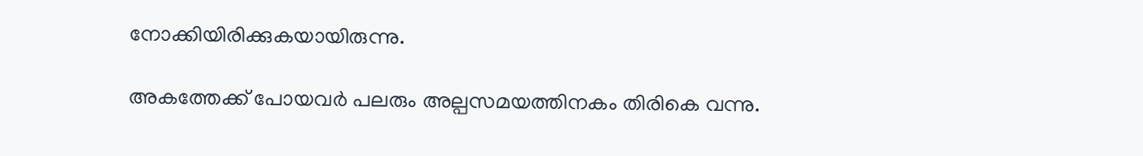നോക്കിയിരിക്കുകയായിരുന്നു.

അകത്തേക്ക് പോയവർ പലരും അല്പസമയത്തിനകം തിരികെ വന്നു.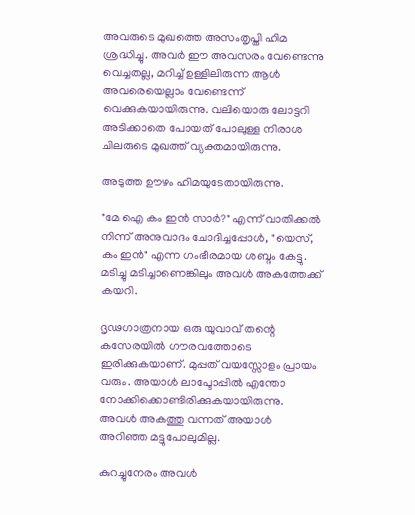അവരുടെ മുഖത്തെ അസംതൃപ്തി ഹിമ ശ്രദ്ധിച്ചു. അവർ ഈ അവസരം വേണ്ടെന്നു വെച്ചതല്ല, മറിച്ച് ഉള്ളിലിരുന്ന ആൾ അവരെയെല്ലാം വേണ്ടെന്ന് വെക്കുകയായിരുന്നു. വലിയൊരു ലോട്ടറി അടിക്കാതെ പോയത് പോലുള്ള നിരാശ ചിലരുടെ മുഖത്ത് വ്യക്തമായിരുന്നു.

അടുത്ത ഊഴം ഹിമയുടേതായിരുന്നു.

"മേ ഐ കം ഇൻ സാർ?" എന്ന് വാതിക്കൽ നിന്ന് അനുവാദം ചോദിച്ചപ്പോൾ, "യെസ്, കം ഇൻ" എന്ന ഗംഭീരമായ ശബ്ദം കേട്ടു. മടിച്ചു മടിച്ചാണെങ്കിലും അവൾ അകത്തേക്ക് കയറി.

ദൃഢഗാത്രനായ ഒരു യുവാവ് തന്റെ കസേരയിൽ ഗൗരവത്തോടെ ഇരിക്കുകയാണ്. മുപ്പത് വയസ്സോളം പ്രായം വരും. അയാൾ ലാപ്ടോപ്പിൽ എന്തോ നോക്കിക്കൊണ്ടിരിക്കുകയായിരുന്നു. അവൾ അകത്തു വന്നത് അയാൾ അറിഞ്ഞ മട്ടുപോലുമില്ല.

കുറച്ചുനേരം അവൾ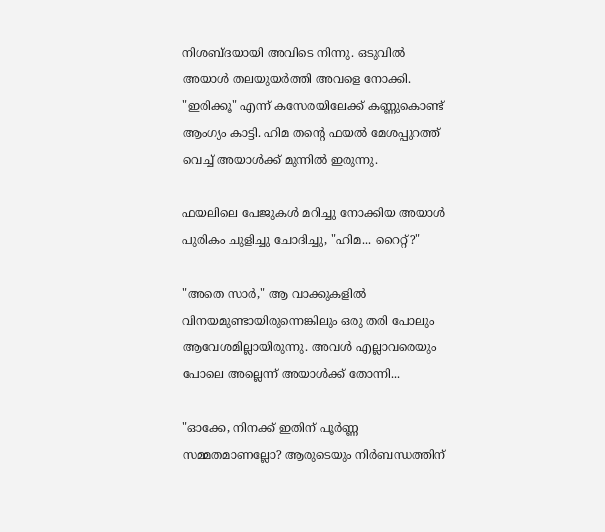നിശബ്ദയായി അവിടെ നിന്നു. ഒടുവിൽ അയാൾ തലയുയർത്തി അവളെ നോക്കി. "ഇരിക്കൂ" എന്ന് കസേരയിലേക്ക് കണ്ണുകൊണ്ട് ആംഗ്യം കാട്ടി. ഹിമ തന്റെ ഫയൽ മേശപ്പുറത്ത് വെച്ച് അയാൾക്ക് മുന്നിൽ ഇരുന്നു.

ഫയലിലെ പേജുകൾ മറിച്ചു നോക്കിയ അയാൾ പുരികം ചുളിച്ചു ചോദിച്ചു, "ഹിമ... റൈറ്റ്?"

"അതെ സാർ," ആ വാക്കുകളിൽ വിനയമുണ്ടായിരുന്നെങ്കിലും ഒരു തരി പോലും ആവേശമില്ലായിരുന്നു. അവൾ എല്ലാവരെയും പോലെ അല്ലെന്ന് അയാൾക്ക് തോന്നി...

"ഓക്കേ, നിനക്ക് ഇതിന് പൂർണ്ണ സമ്മതമാണല്ലോ? ആരുടെയും നിർബന്ധത്തിന്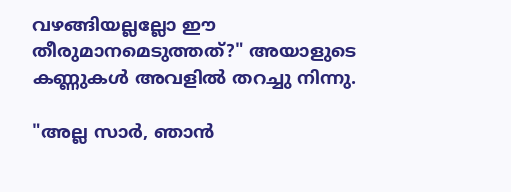വഴങ്ങിയല്ലല്ലോ ഈ തീരുമാനമെടുത്തത്?" അയാളുടെ കണ്ണുകൾ അവളിൽ തറച്ചു നിന്നു.

"അല്ല സാർ, ഞാൻ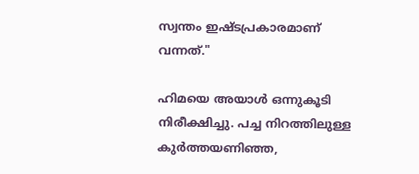സ്വന്തം ഇഷ്ടപ്രകാരമാണ് വന്നത്."

ഹിമയെ അയാൾ ഒന്നുകൂടി നിരീക്ഷിച്ചു. പച്ച നിറത്തിലുള്ള കുർത്തയണിഞ്ഞ,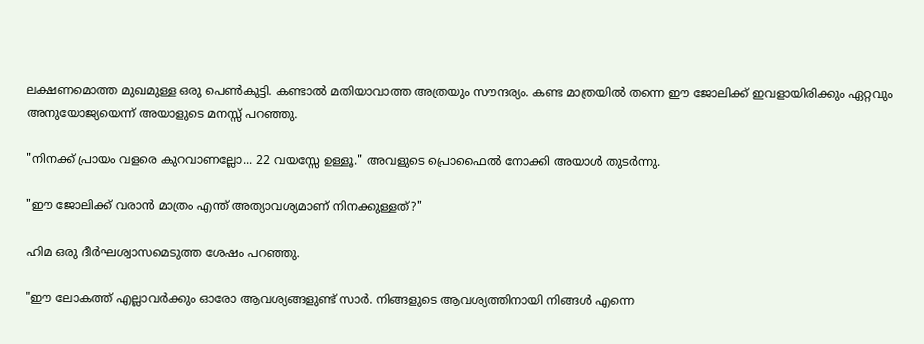ലക്ഷണമൊത്ത മുഖമുള്ള ഒരു പെൺകുട്ടി. കണ്ടാൽ മതിയാവാത്ത അത്രയും സൗന്ദര്യം. കണ്ട മാത്രയിൽ തന്നെ ഈ ജോലിക്ക് ഇവളായിരിക്കും ഏറ്റവും അനുയോജ്യയെന്ന് അയാളുടെ മനസ്സ് പറഞ്ഞു.

"നിനക്ക് പ്രായം വളരെ കുറവാണല്ലോ... 22 വയസ്സേ ഉള്ളൂ." അവളുടെ പ്രൊഫൈൽ നോക്കി അയാൾ തുടർന്നു.

"ഈ ജോലിക്ക് വരാൻ മാത്രം എന്ത് അത്യാവശ്യമാണ് നിനക്കുള്ളത്?"

ഹിമ ഒരു ദീർഘശ്വാസമെടുത്ത ശേഷം പറഞ്ഞു.

"ഈ ലോകത്ത് എല്ലാവർക്കും ഓരോ ആവശ്യങ്ങളുണ്ട് സാർ. നിങ്ങളുടെ ആവശ്യത്തിനായി നിങ്ങൾ എന്നെ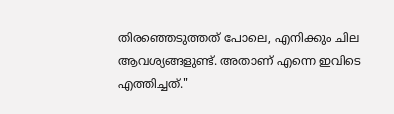തിരഞ്ഞെടുത്തത് പോലെ, എനിക്കും ചില ആവശ്യങ്ങളുണ്ട്. അതാണ് എന്നെ ഇവിടെ എത്തിച്ചത്."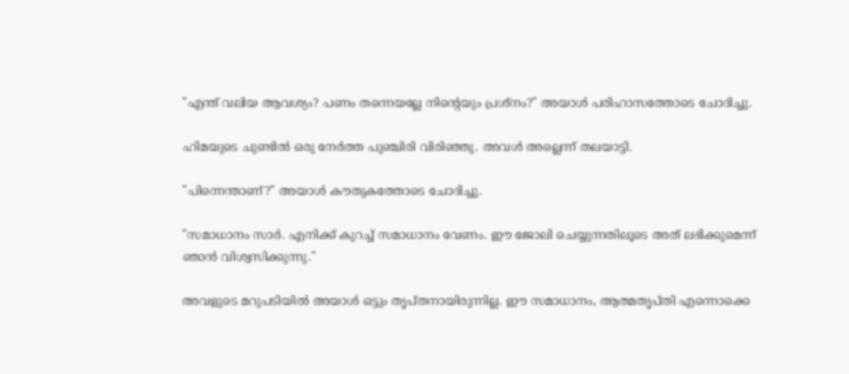"എന്ത് വലിയ ആവശ്യം? പണം തന്നെയല്ലേ നിന്റെയും പ്രശ്നം?" അയാൾ പരിഹാസത്തോടെ ചോദിച്ചു.

ഹിമയുടെ ചുണ്ടിൽ ഒരു നേർത്ത പുഞ്ചിരി വിരിഞ്ഞു. അവൾ അല്ലെന്ന് തലയാട്ടി.

"പിന്നെന്താണ്?" അയാൾ കൗതുകത്തോടെ ചോദിച്ചു.

"സമാധാനം സാർ. എനിക്ക് കുറച്ച് സമാധാനം വേണം. ഈ ജോലി ചെയ്യുന്നതിലൂടെ അത് ലഭിക്കുമെന്ന് ഞാൻ വിശ്വസിക്കുന്നു."

അവളുടെ മറുപടിയിൽ അയാൾ ഒട്ടും തൃപ്തനായിരുന്നില്ല. ഈ സമാധാനം, ആത്മതൃപ്തി എന്നൊക്കെ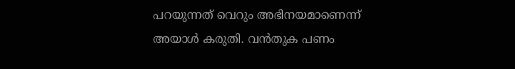പറയുന്നത് വെറും അഭിനയമാണെന്ന് അയാൾ കരുതി. വൻതുക പണം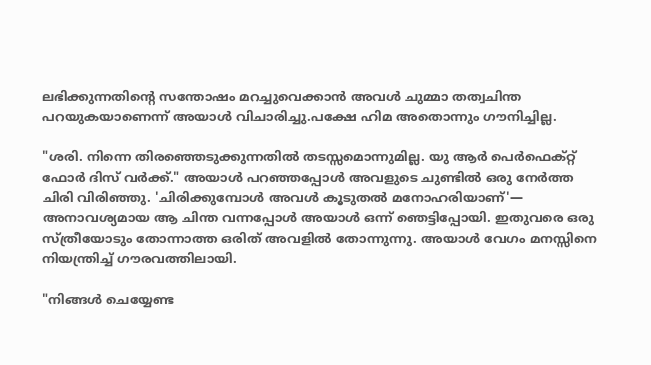ലഭിക്കുന്നതിന്റെ സന്തോഷം മറച്ചുവെക്കാൻ അവൾ ചുമ്മാ തത്വചിന്ത പറയുകയാണെന്ന് അയാൾ വിചാരിച്ചു.പക്ഷേ ഹിമ അതൊന്നും ഗൗനിച്ചില്ല.

"ശരി. നിന്നെ തിരഞ്ഞെടുക്കുന്നതിൽ തടസ്സമൊന്നുമില്ല. യു ആർ പെർഫെക്റ്റ് ഫോർ ദിസ് വർക്ക്." അയാൾ പറഞ്ഞപ്പോൾ അവളുടെ ചുണ്ടിൽ ഒരു നേർത്ത ചിരി വിരിഞ്ഞു. 'ചിരിക്കുമ്പോൾ അവൾ കൂടുതൽ മനോഹരിയാണ്'— അനാവശ്യമായ ആ ചിന്ത വന്നപ്പോൾ അയാൾ ഒന്ന് ഞെട്ടിപ്പോയി. ഇതുവരെ ഒരു സ്ത്രീയോടും തോന്നാത്ത ഒരിത് അവളിൽ തോന്നുന്നു. അയാൾ വേഗം മനസ്സിനെ നിയന്ത്രിച്ച് ഗൗരവത്തിലായി.

"നിങ്ങൾ ചെയ്യേണ്ട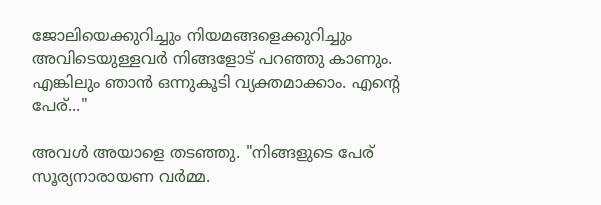ജോലിയെക്കുറിച്ചും നിയമങ്ങളെക്കുറിച്ചും അവിടെയുള്ളവർ നിങ്ങളോട് പറഞ്ഞു കാണും. എങ്കിലും ഞാൻ ഒന്നുകൂടി വ്യക്തമാക്കാം. എന്റെ പേര്..."

അവൾ അയാളെ തടഞ്ഞു. "നിങ്ങളുടെ പേര് സൂര്യനാരായണ വർമ്മ.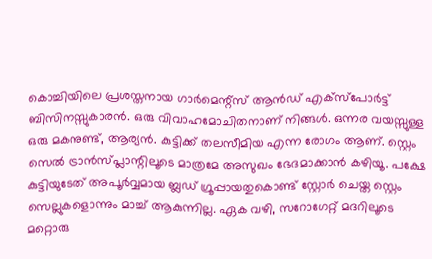കൊച്ചിയിലെ പ്രശസ്തനായ ഗാർമെന്റ്സ് ആൻഡ് എക്സ്പോർട്ട്  ബിസിനസ്സുകാരൻ. ഒരു വിവാഹമോചിതനാണ് നിങ്ങൾ. ഒന്നര വയസ്സുള്ള ഒരു മകനുണ്ട്, ആര്യൻ. കുട്ടിക്ക് തലസീമിയ എന്ന രോഗം ആണ്. സ്റ്റെം സെൽ ട്രാൻസ്പ്ലാന്റിലൂടെ മാത്രമേ അസുഖം ഭേദമാക്കാൻ കഴിയൂ. പക്ഷേ കുട്ടിയുടേത് അപൂർവ്വമായ ബ്ലഡ് ഗ്രൂപ്പായതുകൊണ്ട് സ്റ്റോർ ചെയ്ത സ്റ്റെം സെല്ലുകളൊന്നും മാച്ച് ആകുന്നില്ല. ഏക വഴി, സറോഗേറ്റ് മദറിലൂടെ മറ്റൊരു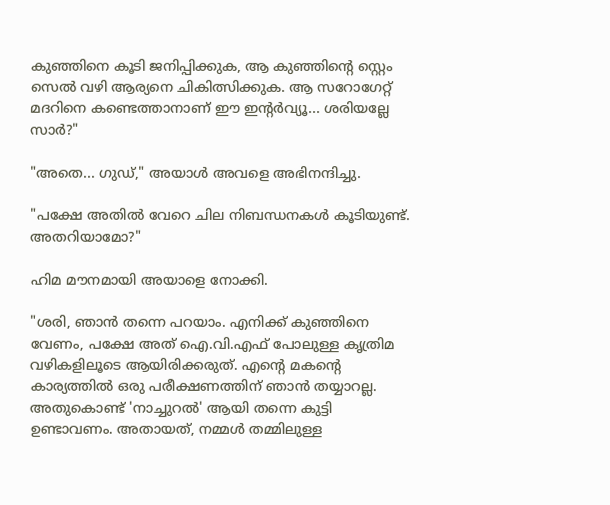കുഞ്ഞിനെ കൂടി ജനിപ്പിക്കുക, ആ കുഞ്ഞിന്റെ സ്റ്റെം സെൽ വഴി ആര്യനെ ചികിത്സിക്കുക. ആ സറോഗേറ്റ് മദറിനെ കണ്ടെത്താനാണ് ഈ ഇന്റർവ്യൂ... ശരിയല്ലേ സാർ?"

"അതെ... ഗുഡ്," അയാൾ അവളെ അഭിനന്ദിച്ചു.

"പക്ഷേ അതിൽ വേറെ ചില നിബന്ധനകൾ കൂടിയുണ്ട്. അതറിയാമോ?"

ഹിമ മൗനമായി അയാളെ നോക്കി.

"ശരി, ഞാൻ തന്നെ പറയാം. എനിക്ക് കുഞ്ഞിനെ വേണം, പക്ഷേ അത് ഐ.വി.എഫ് പോലുള്ള കൃത്രിമ വഴികളിലൂടെ ആയിരിക്കരുത്. എന്റെ മകന്റെ കാര്യത്തിൽ ഒരു പരീക്ഷണത്തിന് ഞാൻ തയ്യാറല്ല. അതുകൊണ്ട് 'നാച്ചുറൽ' ആയി തന്നെ കുട്ടി ഉണ്ടാവണം. അതായത്, നമ്മൾ തമ്മിലുള്ള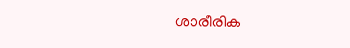ശാരീരിക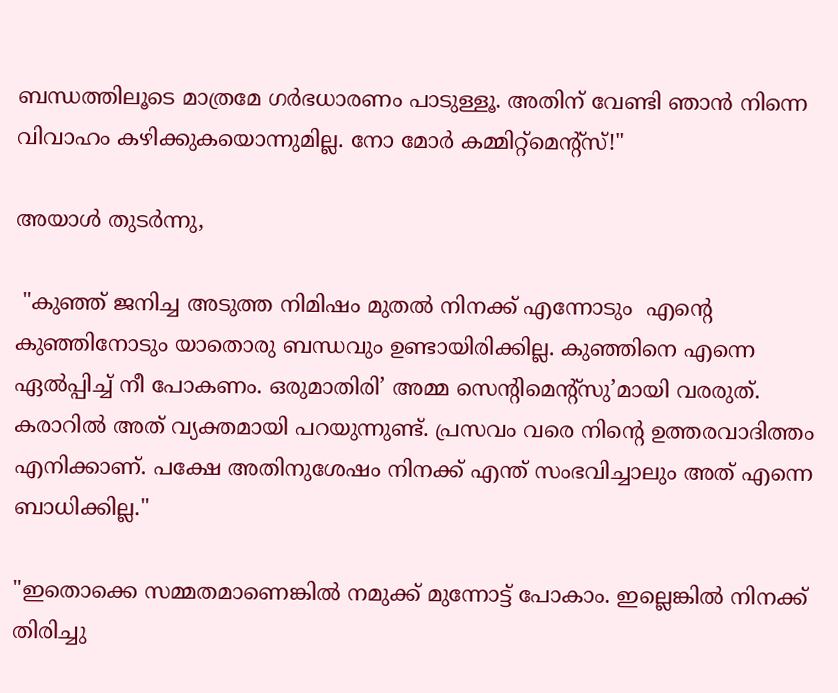ബന്ധത്തിലൂടെ മാത്രമേ ഗർഭധാരണം പാടുള്ളൂ. അതിന് വേണ്ടി ഞാൻ നിന്നെ വിവാഹം കഴിക്കുകയൊന്നുമില്ല. നോ മോർ കമ്മിറ്റ്‌മെന്റ്സ്!"

അയാൾ തുടർന്നു,

 "കുഞ്ഞ് ജനിച്ച അടുത്ത നിമിഷം മുതൽ നിനക്ക് എന്നോടും  എന്റെ കുഞ്ഞിനോടും യാതൊരു ബന്ധവും ഉണ്ടായിരിക്കില്ല. കുഞ്ഞിനെ എന്നെ ഏൽപ്പിച്ച് നീ പോകണം. ഒരുമാതിരി’ അമ്മ സെന്റിമെന്റ്സു’മായി വരരുത്. കരാറിൽ അത് വ്യക്തമായി പറയുന്നുണ്ട്. പ്രസവം വരെ നിന്റെ ഉത്തരവാദിത്തം എനിക്കാണ്. പക്ഷേ അതിനുശേഷം നിനക്ക് എന്ത് സംഭവിച്ചാലും അത് എന്നെ ബാധിക്കില്ല."

"ഇതൊക്കെ സമ്മതമാണെങ്കിൽ നമുക്ക് മുന്നോട്ട് പോകാം. ഇല്ലെങ്കിൽ നിനക്ക് തിരിച്ചു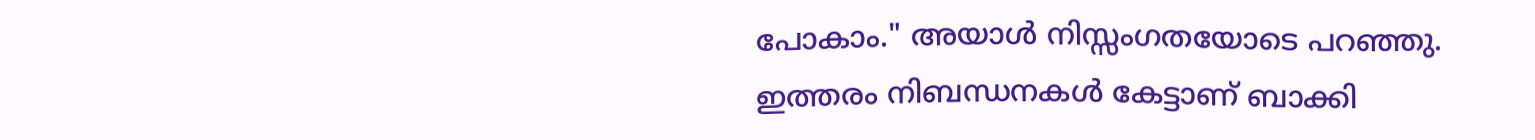പോകാം." അയാൾ നിസ്സംഗതയോടെ പറഞ്ഞു. ഇത്തരം നിബന്ധനകൾ കേട്ടാണ് ബാക്കി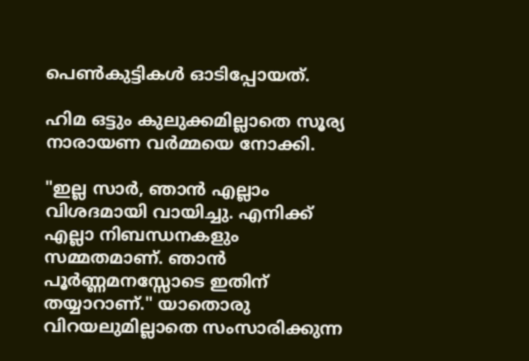പെൺകുട്ടികൾ ഓടിപ്പോയത്.

ഹിമ ഒട്ടും കുലുക്കമില്ലാതെ സൂര്യ നാരായണ വർമ്മയെ നോക്കി.

"ഇല്ല സാർ, ഞാൻ എല്ലാം വിശദമായി വായിച്ചു. എനിക്ക് എല്ലാ നിബന്ധനകളും സമ്മതമാണ്. ഞാൻ പൂർണ്ണമനസ്സോടെ ഇതിന് തയ്യാറാണ്." യാതൊരു വിറയലുമില്ലാതെ സംസാരിക്കുന്ന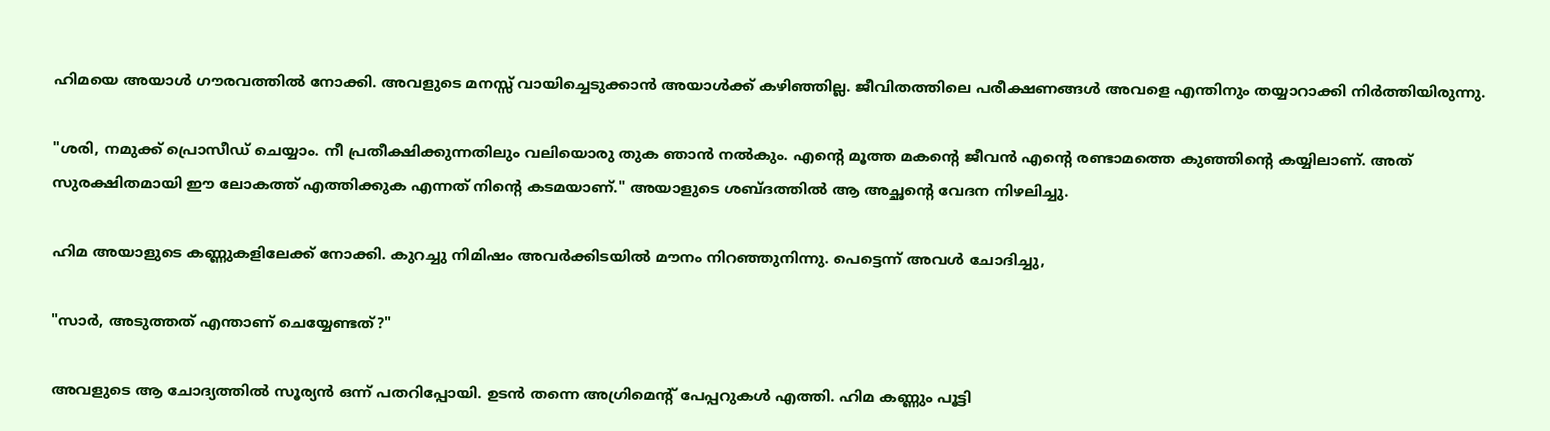ഹിമയെ അയാൾ ഗൗരവത്തിൽ നോക്കി. അവളുടെ മനസ്സ് വായിച്ചെടുക്കാൻ അയാൾക്ക് കഴിഞ്ഞില്ല. ജീവിതത്തിലെ പരീക്ഷണങ്ങൾ അവളെ എന്തിനും തയ്യാറാക്കി നിർത്തിയിരുന്നു.

"ശരി, നമുക്ക് പ്രൊസീഡ് ചെയ്യാം. നീ പ്രതീക്ഷിക്കുന്നതിലും വലിയൊരു തുക ഞാൻ നൽകും. എന്റെ മൂത്ത മകന്റെ ജീവൻ എന്റെ രണ്ടാമത്തെ കുഞ്ഞിന്റെ കയ്യിലാണ്. അത് സുരക്ഷിതമായി ഈ ലോകത്ത് എത്തിക്കുക എന്നത് നിന്റെ കടമയാണ്." അയാളുടെ ശബ്ദത്തിൽ ആ അച്ഛന്റെ വേദന നിഴലിച്ചു.

ഹിമ അയാളുടെ കണ്ണുകളിലേക്ക് നോക്കി. കുറച്ചു നിമിഷം അവർക്കിടയിൽ മൗനം നിറഞ്ഞുനിന്നു. പെട്ടെന്ന് അവൾ ചോദിച്ചു,

"സാർ, അടുത്തത് എന്താണ് ചെയ്യേണ്ടത്?"

അവളുടെ ആ ചോദ്യത്തിൽ സൂര്യൻ ഒന്ന് പതറിപ്പോയി. ഉടൻ തന്നെ അഗ്രിമെന്റ് പേപ്പറുകൾ എത്തി. ഹിമ കണ്ണും പൂട്ടി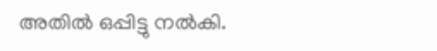അതിൽ ഒപ്പിട്ടു നൽകി.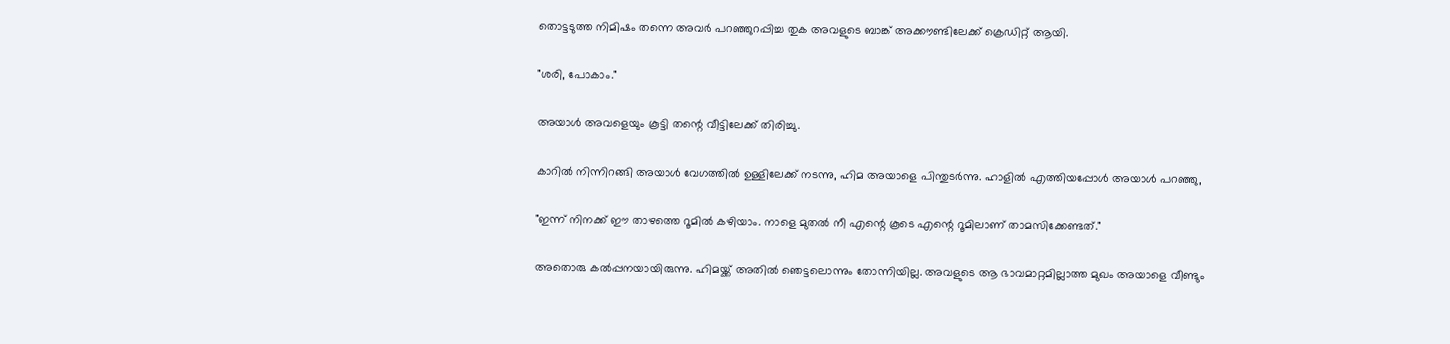തൊട്ടടുത്ത നിമിഷം തന്നെ അവർ പറഞ്ഞുറപ്പിച്ച തുക അവളുടെ ബാങ്ക് അക്കൗണ്ടിലേക്ക് ക്രെഡിറ്റ് ആയി.

"ശരി, പോകാം."

അയാൾ അവളെയും കൂട്ടി തന്റെ വീട്ടിലേക്ക് തിരിച്ചു.

കാറിൽ നിന്നിറങ്ങി അയാൾ വേഗത്തിൽ ഉള്ളിലേക്ക് നടന്നു, ഹിമ അയാളെ പിന്തുടർന്നു. ഹാളിൽ എത്തിയപ്പോൾ അയാൾ പറഞ്ഞു,

"ഇന്ന് നിനക്ക് ഈ താഴത്തെ റൂമിൽ കഴിയാം. നാളെ മുതൽ നീ എന്റെ കൂടെ എന്റെ റൂമിലാണ് താമസിക്കേണ്ടത്."

അതൊരു കൽപ്പനയായിരുന്നു. ഹിമയ്ക്ക് അതിൽ ഞെട്ടലൊന്നും തോന്നിയില്ല. അവളുടെ ആ ഭാവമാറ്റമില്ലാത്ത മുഖം അയാളെ വീണ്ടും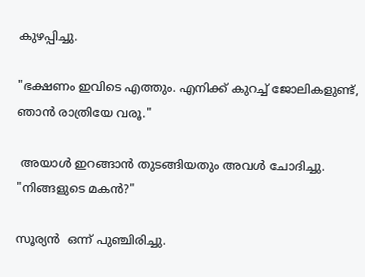കുഴപ്പിച്ചു.

"ഭക്ഷണം ഇവിടെ എത്തും. എനിക്ക് കുറച്ച് ജോലികളുണ്ട്, ഞാൻ രാത്രിയേ വരൂ."

 അയാൾ ഇറങ്ങാൻ തുടങ്ങിയതും അവൾ ചോദിച്ചു. "നിങ്ങളുടെ മകൻ?"

സൂര്യൻ  ഒന്ന് പുഞ്ചിരിച്ചു.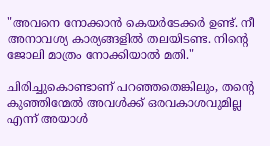"അവനെ നോക്കാൻ കെയർടേക്കർ ഉണ്ട്. നീ അനാവശ്യ കാര്യങ്ങളിൽ തലയിടണ്ട. നിന്റെ ജോലി മാത്രം നോക്കിയാൽ മതി."

ചിരിച്ചുകൊണ്ടാണ് പറഞ്ഞതെങ്കിലും, തന്റെ കുഞ്ഞിന്മേൽ അവൾക്ക് ഒരവകാശവുമില്ല എന്ന് അയാൾ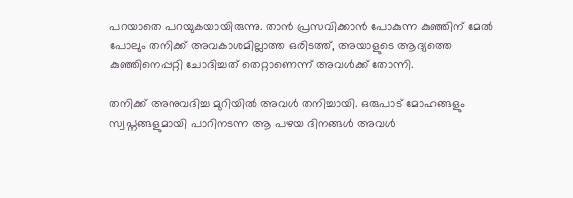പറയാതെ പറയുകയായിരുന്നു. താൻ പ്രസവിക്കാൻ പോകുന്ന കുഞ്ഞിന് മേൽ പോലും തനിക്ക് അവകാശമില്ലാത്ത ഒരിടത്ത്, അയാളുടെ ആദ്യത്തെ കുഞ്ഞിനെപ്പറ്റി ചോദിച്ചത് തെറ്റാണെന്ന് അവൾക്ക് തോന്നി.

തനിക്ക് അനുവദിച്ച മുറിയിൽ അവൾ തനിച്ചായി. ഒരുപാട് മോഹങ്ങളും സ്വപ്നങ്ങളുമായി പാറിനടന്ന ആ പഴയ ദിനങ്ങൾ അവൾ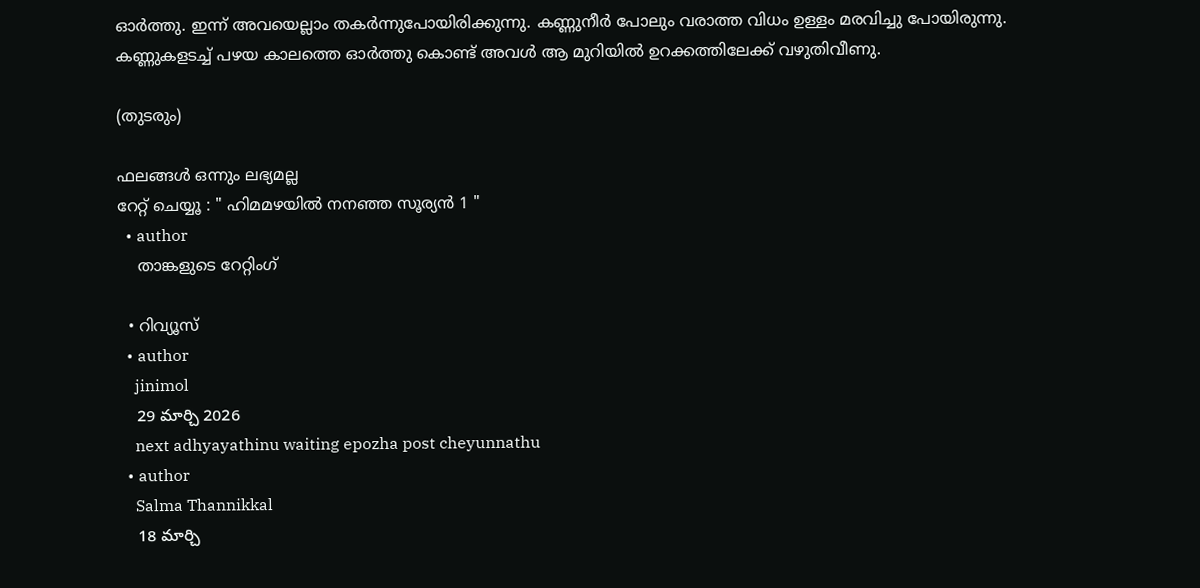ഓർത്തു. ഇന്ന് അവയെല്ലാം തകർന്നുപോയിരിക്കുന്നു. കണ്ണുനീർ പോലും വരാത്ത വിധം ഉള്ളം മരവിച്ചു പോയിരുന്നു. കണ്ണുകളടച്ച് പഴയ കാലത്തെ ഓർത്തു കൊണ്ട് അവൾ ആ മുറിയിൽ ഉറക്കത്തിലേക്ക് വഴുതിവീണു.

(തുടരും)

ഫലങ്ങള്‍ ഒന്നും ലഭ്യമല്ല
റേറ്റ് ചെയ്യൂ : " ഹിമമഴയിൽ നനഞ്ഞ സൂര്യൻ 1 "
  • author
    താങ്കളുടെ റേറ്റിംഗ്

  • റിവ്യൂസ്
  • author
    jinimol
    29 మార్చి 2026
    next adhyayathinu waiting epozha post cheyunnathu
  • author
    Salma Thannikkal
    18 మార్చి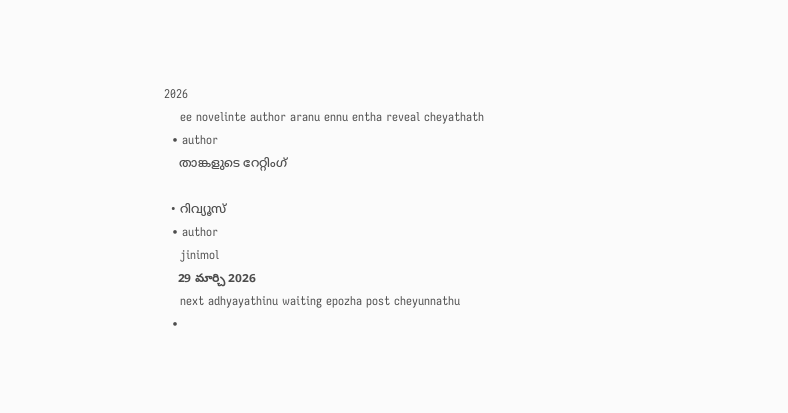2026
    ee novelinte author aranu ennu entha reveal cheyathath
  • author
    താങ്കളുടെ റേറ്റിംഗ്

  • റിവ്യൂസ്
  • author
    jinimol
    29 మార్చి 2026
    next adhyayathinu waiting epozha post cheyunnathu
  •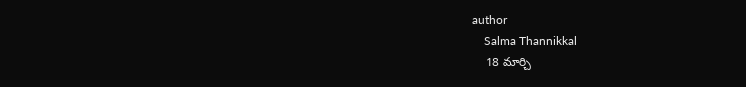author
    Salma Thannikkal
    18 మార్చి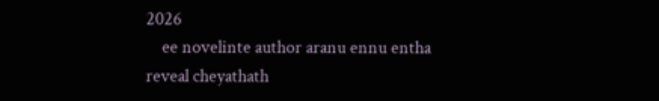2026
    ee novelinte author aranu ennu entha reveal cheyathath